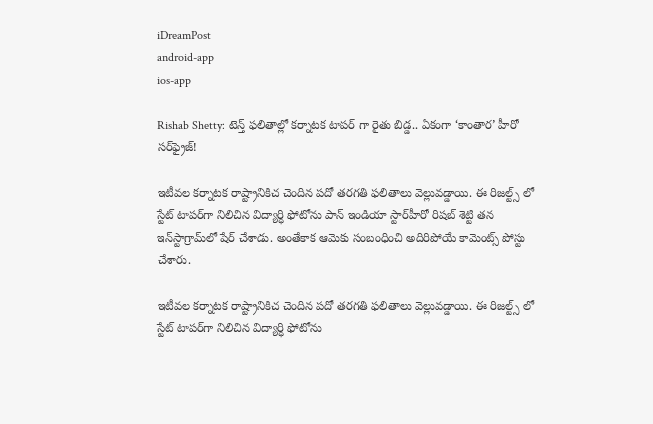iDreamPost
android-app
ios-app

Rishab Shetty: టెన్త్ ఫలితాల్లో కర్నాటక టాపర్ గా రైతు బిడ్డ.. ఏకంగా ‘కాంతార’ హీరో సర్‌ఫ్రైజ్!

ఇటీవల కర్నాటక రాష్ట్రానికిచ చెందిన పదో తరగతి ఫలితాలు వెల్లువడ్డాయి. ఈ రిజల్ట్స్ లో స్టేట్‌ టాపర్‌గా నిలిచిన విద్యార్ధి ఫోటోను పాన్‌ ఇండియా స్టార్‌హీరో రిషబ్‌ శెట్టి తన ఇన్‌స్టాగ్రామ్‌లో షేర్‌ చేశాడు. అంతేకాక ఆమెకు సంబంధించి అదిరిపోయే కామెంట్స్ పోస్టు చేశారు.

ఇటీవల కర్నాటక రాష్ట్రానికిచ చెందిన పదో తరగతి ఫలితాలు వెల్లువడ్డాయి. ఈ రిజల్ట్స్ లో స్టేట్‌ టాపర్‌గా నిలిచిన విద్యార్ధి ఫోటోను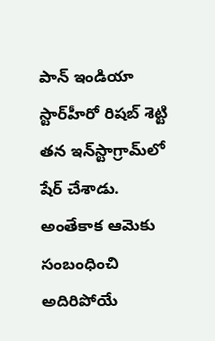పాన్‌ ఇండియా స్టార్‌హీరో రిషబ్‌ శెట్టి తన ఇన్‌స్టాగ్రామ్‌లో షేర్‌ చేశాడు. అంతేకాక ఆమెకు సంబంధించి అదిరిపోయే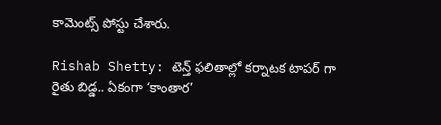కామెంట్స్ పోస్టు చేశారు.

Rishab Shetty: టెన్త్ ఫలితాల్లో కర్నాటక టాపర్ గా రైతు బిడ్డ.. ఏకంగా ‘కాంతార’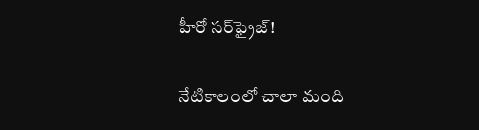హీరో సర్‌ఫ్రైజ్!

నేటికాలంలో చాలా మంది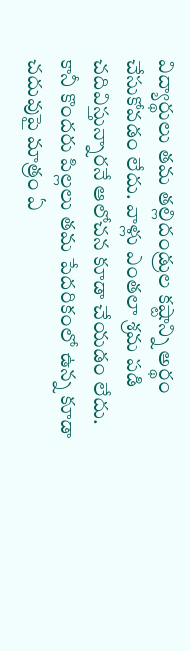విద్యార్థులు తమ తల్లిదండ్రుల కష్టాన్ని అర్థం చేసుకోవడం లేదు. వాళ్లు ఎంతలా శ్రమ పడి చదివిస్తున్నారనే ఆలోచన కూడా చేయడం లేదు. కానీ కొందరు పిల్లలు తమ పేదరికంలో ఉన్న కూడా చదువుపై మాత్రం ఏ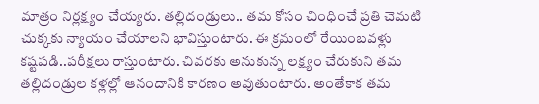మాత్రం నిర్లక్ష్యం చేయ్యరు. తల్లిదండ్రులు.. తమ కోసం చింధించే ప్రతి చెమటి చుక్కకు న్యాయం చేయాలని భావిస్తుంటారు. ఈ క్రమంలో రేయింబవళ్లు కష్టపడి..పరీక్షలు రాస్తుంటారు. చివరకు అనుకున్న లక్ష్యం చేరుకుని తమ తల్లిదండ్రుల కళ్లల్లో ఆనందానికి కారణం అవుతుంటారు. అంతేకాక తమ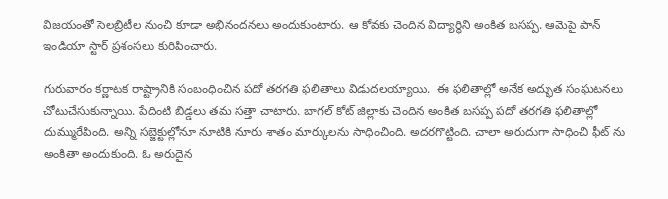విజయంతో సెలబ్రిటీల నుంచి కూడా అభినందనలు అందుకుంటారు. ఆ కోవకు చెందిన విద్యార్థిని అంకిత బసప్ప. ఆమెపై పాన్ ఇండియా స్టార్ ప్రశంసలు కురిపించారు.

గురువారం కర్ణాటక రాష్ట్రానికి సంబంధించిన పదో తరగతి ఫలితాలు విడుదలయ్యాయి.  ఈ ఫలితాల్లో అనేక అద్భుత సంఘటనలు చోటుచేసుకున్నాయి. పేదింటి బిడ్డలు తమ సత్తా చాటారు. బాగల్ కోట్ జిల్లాకు చెందిన అంకిత బసప్ప పదో తరగతి ఫలితాల్లో దుమ్మురేపింది. అన్ని సబ్జెక్టుల్లోనూ నూటికి నూరు శాతం మార్కులను సాధించింది. అదరగొట్టింది. చాలా అరుదుగా సాధించి ఫీట్ ను అంకితా అందుకుంది. ఓ అరుదైన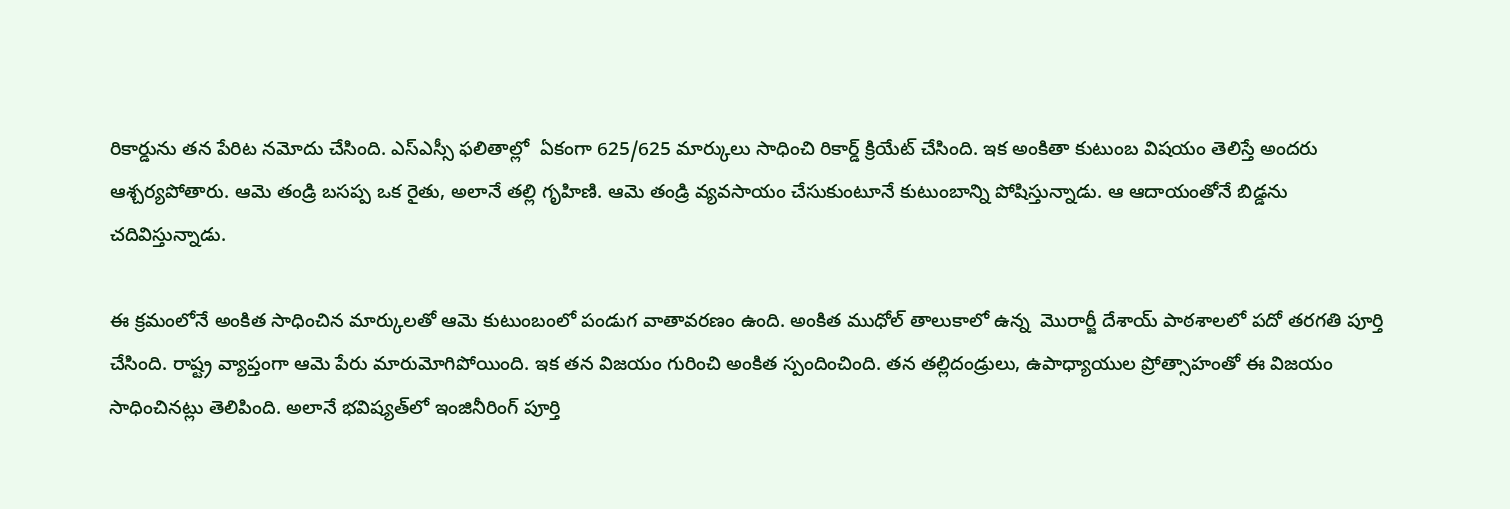రికార్డును తన పేరిట నమోదు చేసింది. ఎస్ఎస్సీ ఫలితాల్లో  ఏకంగా 625/625 మార్కులు సాధించి రికార్డ్‌ క్రియేట్‌ చేసింది. ఇక అంకితా కుటుంబ విషయం తెలిస్తే అందరు ఆశ్చర్యపోతారు. ఆమె తండ్రి బసప్ప ఒక రైతు, అలానే తల్లి గృహిణి. ఆమె తండ్రి వ్యవసాయం చేసుకుంటూనే కుటుంబాన్ని పోషిస్తున్నాడు. ఆ ఆదాయంతోనే బిడ్డను చదివిస్తున్నాడు.

ఈ క్రమంలోనే అంకిత సాధించిన మార్కులతో ఆమె కుటుంబంలో పండుగ వాతావరణం ఉంది. అంకిత ముధోల్‌ తాలుకాలో ఉన్న  మొరార్జీ దేశాయ్‌ పాఠశాలలో పదో తరగతి పూర్తి చేసింది. రాష్ట్ర వ్యాప్తంగా ఆమె పేరు మారుమోగిపోయింది. ఇక తన విజయం గురించి అంకిత స్పందించింది. తన తల్లిదండ్రులు, ఉపాధ్యాయుల ప్రోత్సాహంతో ఈ విజయం సాధించినట్లు తెలిపింది. అలానే భవిష్యత్‌లో ఇంజినీరింగ్‌ పూర్తి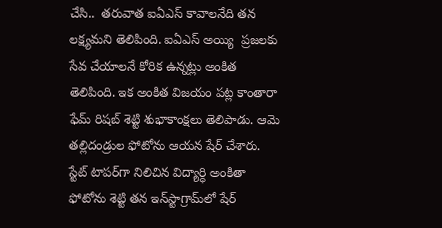చేసి..  తరువాత ఐఏఎస్‌ కావాలనేది తన లక్ష్యమని తెలిపింది. ఐఏఎస్ అయ్యి  ప్రజలకు సేవ చేయాలనే కోరిక ఉన్నట్లు అంకిత తెలిపింది. ఇక అంకిత విజయం పట్ల కాంతారా ఫేమ్‌ రిషబ్‌ శెట్టి శుభాకాంక్షలు తెలిపాడు. ఆమె తల్లిదండ్రుల ఫోటోను ఆయన షేర్‌ చేశారు. స్టేట్‌ టాపర్‌గా నిలిచిన విద్యార్ధి అంకితా ఫోటోను శెట్టి తన ఇన్‌స్టాగ్రామ్‌లో షేర్‌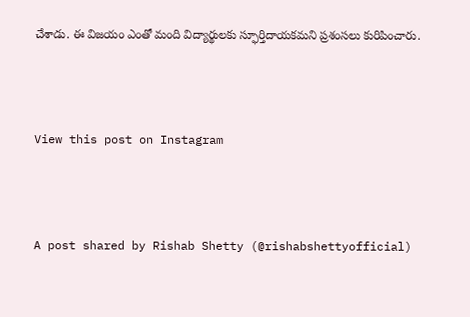చేశాడు. ఈ విజయం ఎంతో మంది విద్యార్థులకు స్ఫూర్తిదాయకమని ప్రశంసలు కురిపించారు.



View this post on Instagram



A post shared by Rishab Shetty (@rishabshettyofficial)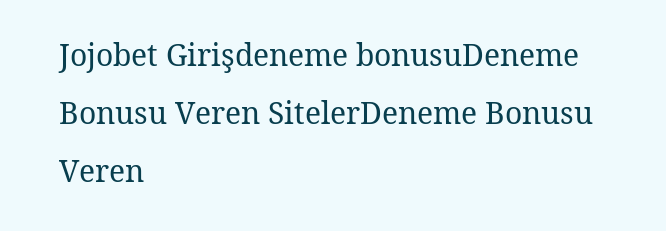Jojobet Girişdeneme bonusuDeneme Bonusu Veren SitelerDeneme Bonusu Veren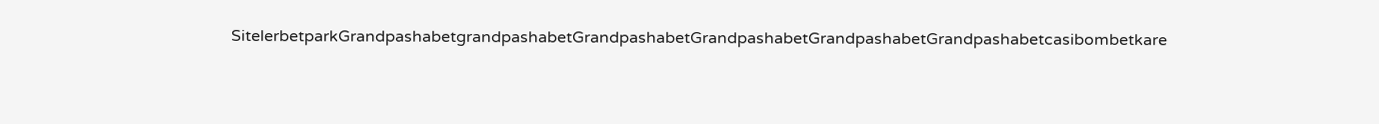SitelerbetparkGrandpashabetgrandpashabetGrandpashabetGrandpashabetGrandpashabetGrandpashabetcasibombetkare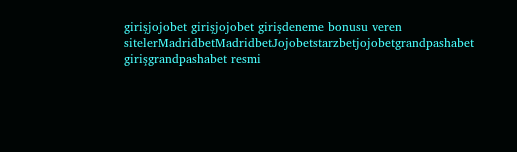girişjojobet girişjojobet girişdeneme bonusu veren sitelerMadridbetMadridbetJojobetstarzbetjojobetgrandpashabet girişgrandpashabet resmi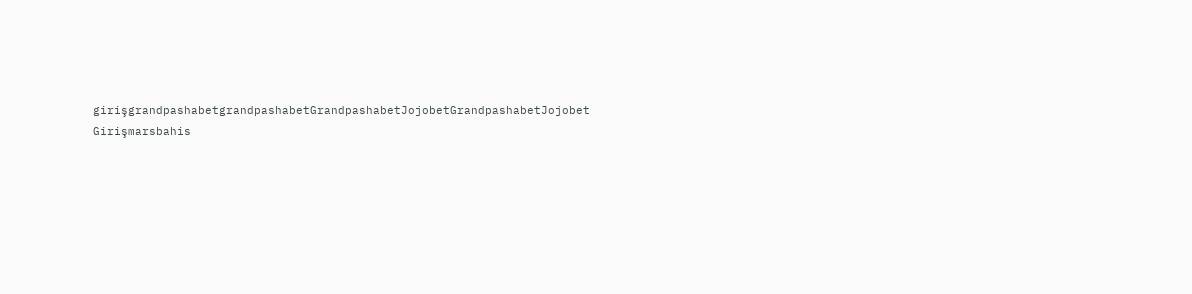girişgrandpashabetgrandpashabetGrandpashabetJojobetGrandpashabetJojobet Girişmarsbahis